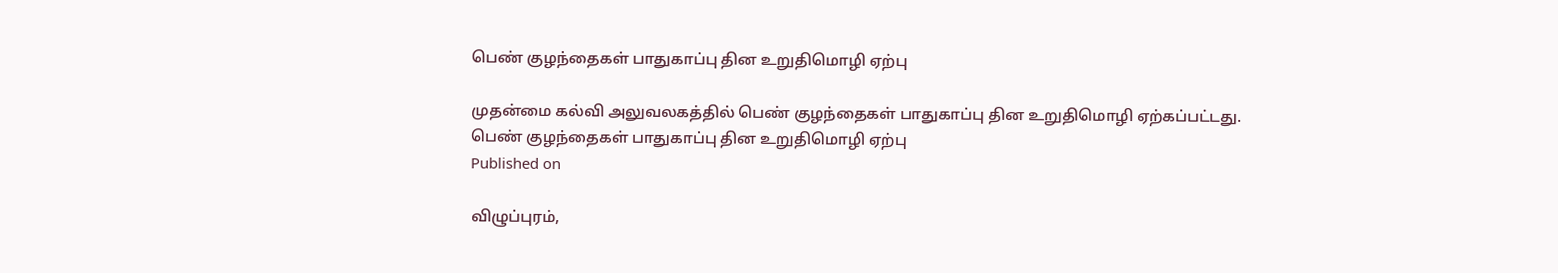பெண் குழந்தைகள் பாதுகாப்பு தின உறுதிமொழி ஏற்பு

முதன்மை கல்வி அலுவலகத்தில் பெண் குழந்தைகள் பாதுகாப்பு தின உறுதிமொழி ஏற்கப்பட்டது.
பெண் குழந்தைகள் பாதுகாப்பு தின உறுதிமொழி ஏற்பு
Published on

விழுப்புரம்,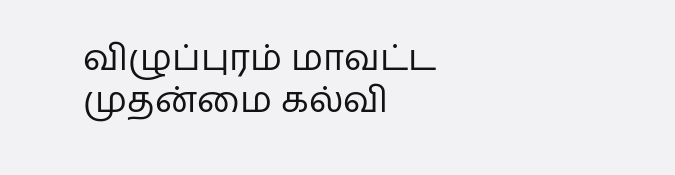விழுப்புரம் மாவட்ட முதன்மை கல்வி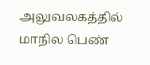அலுவலகத்தில் மாநில பெண்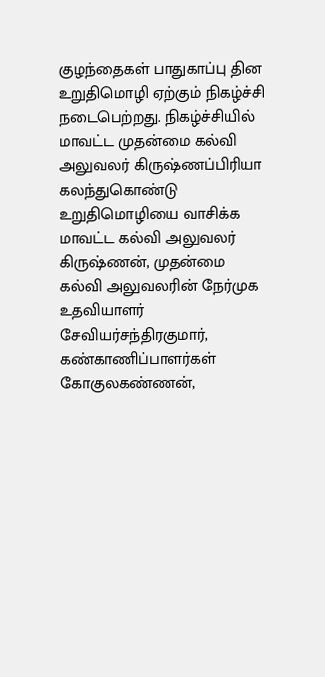குழந்தைகள் பாதுகாப்பு தின உறுதிமொழி ஏற்கும் நிகழ்ச்சி நடைபெற்றது. நிகழ்ச்சியில் மாவட்ட முதன்மை கல்வி அலுவலர் கிருஷ்ணப்பிரியா கலந்துகொண்டு உறுதிமொழியை வாசிக்க மாவட்ட கல்வி அலுவலர் கிருஷ்ணன், முதன்மை கல்வி அலுவலரின் நேர்முக உதவியாளர் சேவியர்சந்திரகுமார், கண்காணிப்பாளர்கள் கோகுலகண்ணன்,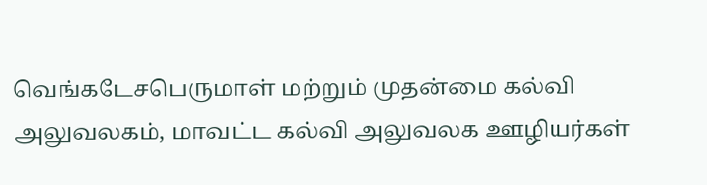வெங்கடேசபெருமாள் மற்றும் முதன்மை கல்வி அலுவலகம், மாவட்ட கல்வி அலுவலக ஊழியர்கள்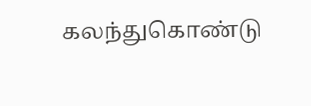கலந்துகொண்டு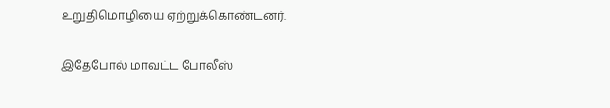உறுதிமொழியை ஏற்றுக்கொண்டனர்.

இதேபோல் மாவட்ட போலீஸ்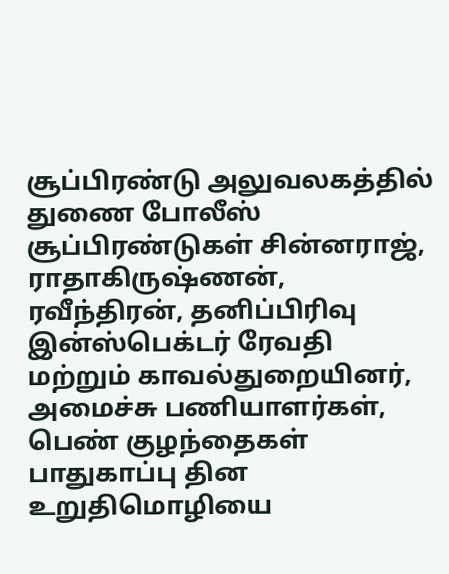சூப்பிரண்டு அலுவலகத்தில் துணை போலீஸ் சூப்பிரண்டுகள் சின்னராஜ், ராதாகிருஷ்ணன், ரவீந்திரன், தனிப்பிரிவு இன்ஸ்பெக்டர் ரேவதி மற்றும் காவல்துறையினர், அமைச்சு பணியாளர்கள், பெண் குழந்தைகள் பாதுகாப்பு தின உறுதிமொழியை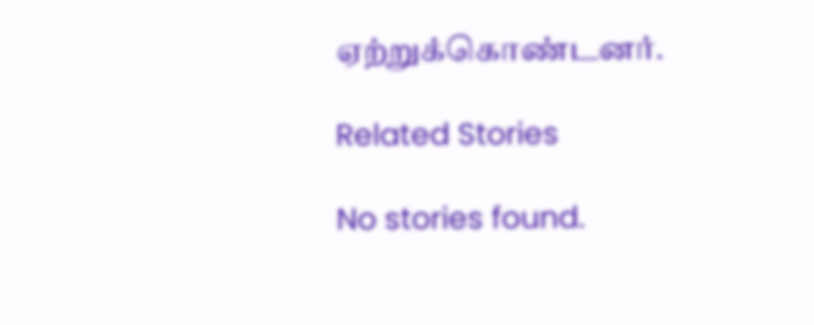ஏற்றுக்கொண்டனர்.

Related Stories

No stories found.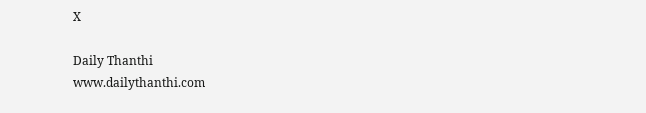X

Daily Thanthi
www.dailythanthi.com